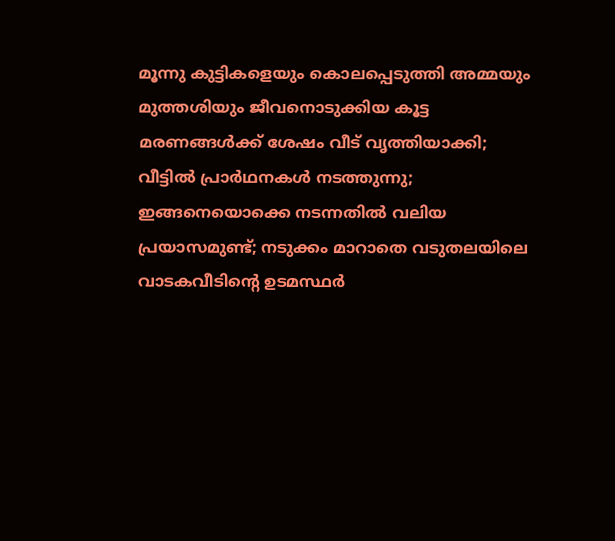മൂന്നു കുട്ടികളെയും കൊലപ്പെടുത്തി അമ്മയും മുത്തശിയും ജീവനൊടുക്കിയ കൂട്ട മരണങ്ങൾക്ക് ശേഷം വീട് വൃത്തിയാക്കി; വീട്ടിൽ പ്രാർഥനകൾ നടത്തുന്നു; ഇങ്ങനെയൊക്കെ നടന്നതിൽ വലിയ പ്രയാസമുണ്ട്; നടുക്കം മാറാതെ വടുതലയിലെ വാടകവീടിന്റെ ഉടമസ്ഥർ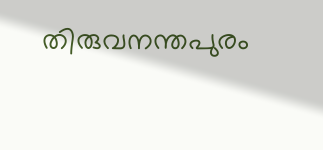തിരുവനന്തപുരം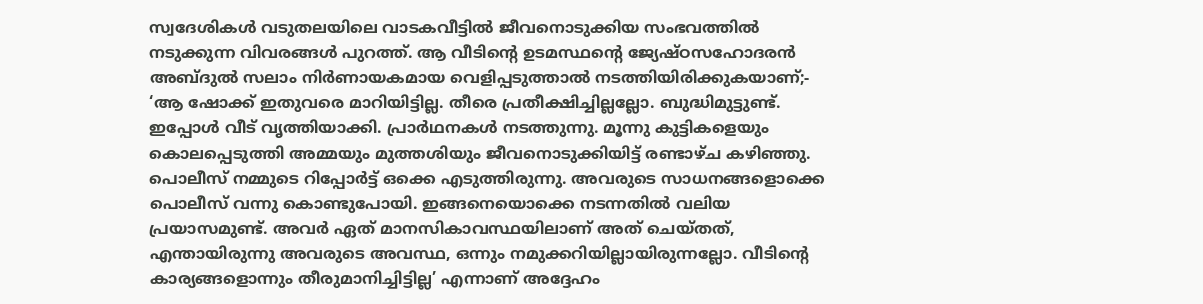സ്വദേശികൾ വടുതലയിലെ വാടകവീട്ടിൽ ജീവനൊടുക്കിയ സംഭവത്തിൽ നടുക്കുന്ന വിവരങ്ങൾ പുറത്ത്. ആ വീടിന്റെ ഉടമസ്ഥന്റെ ജ്യേഷ്ഠസഹോദരൻ അബ്ദുൽ സലാം നിർണായകമായ വെളിപ്പടുത്താൽ നടത്തിയിരിക്കുകയാണ്;-
‘ആ ഷോക്ക് ഇതുവരെ മാറിയിട്ടില്ല. തീരെ പ്രതീക്ഷിച്ചില്ലല്ലോ. ബുദ്ധിമുട്ടുണ്ട്. ഇപ്പോൾ വീട് വൃത്തിയാക്കി. പ്രാർഥനകൾ നടത്തുന്നു. മൂന്നു കുട്ടികളെയും കൊലപ്പെടുത്തി അമ്മയും മുത്തശിയും ജീവനൊടുക്കിയിട്ട് രണ്ടാഴ്ച കഴിഞ്ഞു.
പൊലീസ് നമ്മുടെ റിപ്പോർട്ട് ഒക്കെ എടുത്തിരുന്നു. അവരുടെ സാധനങ്ങളൊക്കെ പൊലീസ് വന്നു കൊണ്ടുപോയി. ഇങ്ങനെയൊക്കെ നടന്നതിൽ വലിയ പ്രയാസമുണ്ട്. അവർ ഏത് മാനസികാവസ്ഥയിലാണ് അത് ചെയ്തത്, എന്തായിരുന്നു അവരുടെ അവസ്ഥ, ഒന്നും നമുക്കറിയില്ലായിരുന്നല്ലോ. വീടിന്റെ കാര്യങ്ങളൊന്നും തീരുമാനിച്ചിട്ടില്ല’ എന്നാണ് അദ്ദേഹം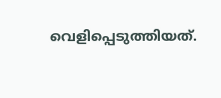വെളിപ്പെടുത്തിയത്.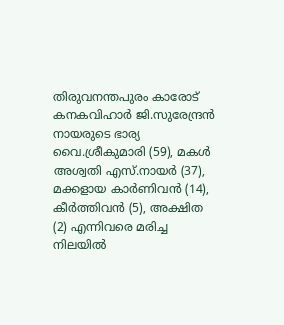തിരുവനന്തപുരം കാരോട് കനകവിഹാർ ജി.സുരേന്ദ്രൻ നായരുടെ ഭാര്യ വൈ.ശ്രീകുമാരി (59), മകൾ അശ്വതി എസ്.നായർ (37), മക്കളായ കാർണിവൻ (14), കീർത്തിവൻ (5), അക്ഷിത (2) എന്നിവരെ മരിച്ച നിലയിൽ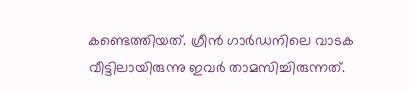കണ്ടെത്തിയത്. ഗ്രീൻ ഗാർഡനിലെ വാടക വീട്ടിലായിരുന്നു ഇവർ താമസിച്ചിരുന്നത്.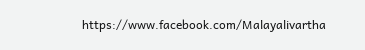https://www.facebook.com/Malayalivartha